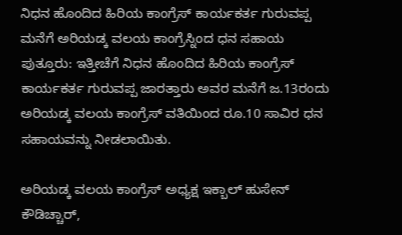ನಿಧನ ಹೊಂದಿದ ಹಿರಿಯ ಕಾಂಗ್ರೆಸ್ ಕಾರ್ಯಕರ್ತ ಗುರುವಪ್ಪ ಮನೆಗೆ ಅರಿಯಡ್ಕ ವಲಯ ಕಾಂಗ್ರೆಸ್ನಿಂದ ಧನ ಸಹಾಯ
ಪುತ್ತೂರು: ಇತ್ತೀಚೆಗೆ ನಿಧನ ಹೊಂದಿದ ಹಿರಿಯ ಕಾಂಗ್ರೆಸ್ ಕಾರ್ಯಕರ್ತ ಗುರುವಪ್ಪ ಜಾರತ್ತಾರು ಅವರ ಮನೆಗೆ ಜ.13ರಂದು ಅರಿಯಡ್ಕ ವಲಯ ಕಾಂಗ್ರೆಸ್ ವತಿಯಿಂದ ರೂ.10 ಸಾವಿರ ಧನ ಸಹಾಯವನ್ನು ನೀಡಲಾಯಿತು.

ಅರಿಯಡ್ಕ ವಲಯ ಕಾಂಗ್ರೆಸ್ ಅಧ್ಯಕ್ಷ ಇಕ್ಬಾಲ್ ಹುಸೇನ್ ಕೌಡಿಚ್ಚಾರ್,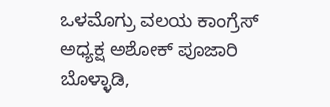ಒಳಮೊಗ್ರು ವಲಯ ಕಾಂಗ್ರೆಸ್ ಅಧ್ಯಕ್ಷ ಅಶೋಕ್ ಪೂಜಾರಿ ಬೊಳ್ಳಾಡಿ,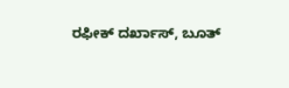ರಫೀಕ್ ದರ್ಖಾಸ್, ಬೂತ್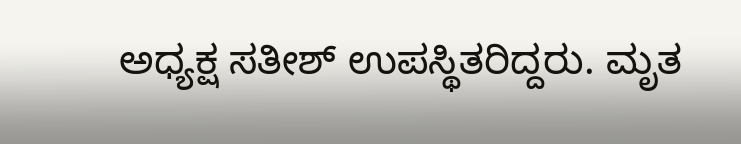ಅಧ್ಯಕ್ಷ ಸತೀಶ್ ಉಪಸ್ಥಿತರಿದ್ದರು. ಮೃತ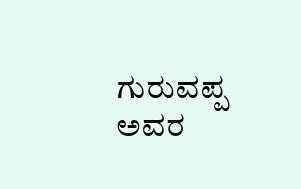ಗುರುವಪ್ಪ ಅವರ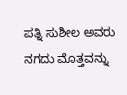ಪತ್ನಿ ಸುಶೀಲ ಅವರು ನಗದು ಮೊತ್ತವನ್ನು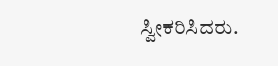ಸ್ವೀಕರಿಸಿದರು.